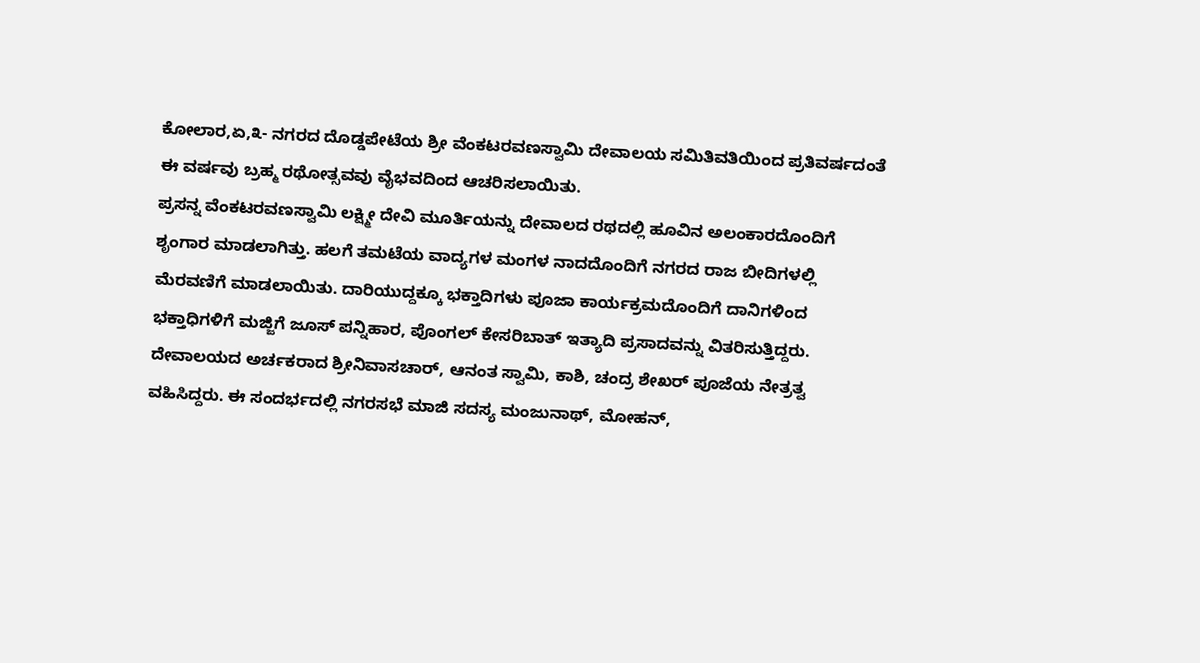ಕೋಲಾರ,ಏ,೩- ನಗರದ ದೊಡ್ಡಪೇಟೆಯ ಶ್ರೀ ವೆಂಕಟರವಣಸ್ವಾಮಿ ದೇವಾಲಯ ಸಮಿತಿವತಿಯಿಂದ ಪ್ರತಿವರ್ಷದಂತೆ ಈ ವರ್ಷವು ಬ್ರಹ್ಮ ರಥೋತ್ಸವವು ವೈಭವದಿಂದ ಆಚರಿಸಲಾಯಿತು.
ಪ್ರಸನ್ನ ವೆಂಕಟರವಣಸ್ವಾಮಿ ಲಕ್ಷ್ಮೀ ದೇವಿ ಮೂರ್ತಿಯನ್ನು ದೇವಾಲದ ರಥದಲ್ಲಿ ಹೂವಿನ ಅಲಂಕಾರದೊಂದಿಗೆ ಶೃಂಗಾರ ಮಾಡಲಾಗಿತ್ತು. ಹಲಗೆ ತಮಟೆಯ ವಾದ್ಯಗಳ ಮಂಗಳ ನಾದದೊಂದಿಗೆ ನಗರದ ರಾಜ ಬೀದಿಗಳಲ್ಲಿ ಮೆರವಣಿಗೆ ಮಾಡಲಾಯಿತು. ದಾರಿಯುದ್ದಕ್ಕೂ ಭಕ್ತಾದಿಗಳು ಪೂಜಾ ಕಾರ್ಯಕ್ರಮದೊಂದಿಗೆ ದಾನಿಗಳಿಂದ ಭಕ್ತಾಧಿಗಳಿಗೆ ಮಜ್ಜಿಗೆ ಜೂಸ್ ಪನ್ನಿಹಾರ, ಪೊಂಗಲ್ ಕೇಸರಿಬಾತ್ ಇತ್ಯಾದಿ ಪ್ರಸಾದವನ್ನು ವಿತರಿಸುತ್ತಿದ್ದರು.
ದೇವಾಲಯದ ಅರ್ಚಕರಾದ ಶ್ರೀನಿವಾಸಚಾರ್, ಆನಂತ ಸ್ವಾಮಿ, ಕಾಶಿ, ಚಂದ್ರ ಶೇಖರ್ ಪೂಜೆಯ ನೇತ್ರತ್ವ ವಹಿಸಿದ್ದರು. ಈ ಸಂದರ್ಭದಲ್ಲಿ ನಗರಸಭೆ ಮಾಜಿ ಸದಸ್ಯ ಮಂಜುನಾಥ್, ಮೋಹನ್,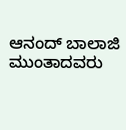ಆನಂದ್ ಬಾಲಾಜಿ ಮುಂತಾದವರು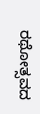ರಥೋತ್ಸವದ